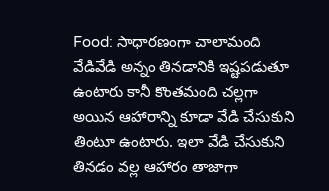Food: సాధారణంగా చాలామంది వేడివేడి అన్నం తినడానికి ఇష్టపడుతూ ఉంటారు కానీ కొంతమంది చల్లగా అయిన ఆహారాన్ని కూడా వేడి చేసుకుని తింటూ ఉంటారు. ఇలా వేడి చేసుకుని తినడం వల్ల ఆహారం తాజాగా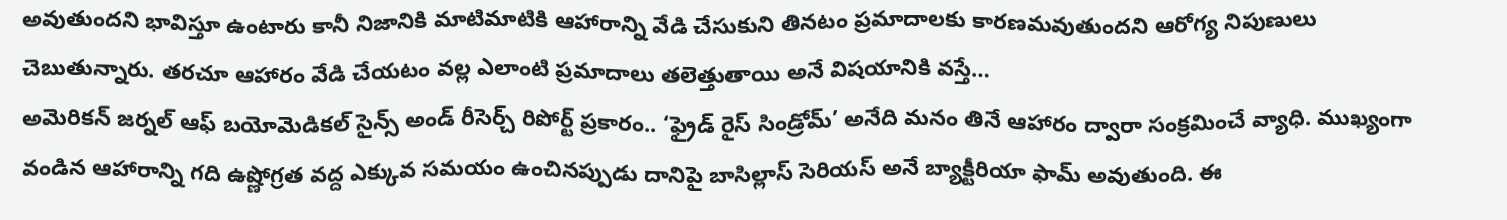అవుతుందని భావిస్తూ ఉంటారు కానీ నిజానికి మాటిమాటికి ఆహారాన్ని వేడి చేసుకుని తినటం ప్రమాదాలకు కారణమవుతుందని ఆరోగ్య నిపుణులు చెబుతున్నారు. తరచూ ఆహారం వేడి చేయటం వల్ల ఎలాంటి ప్రమాదాలు తలెత్తుతాయి అనే విషయానికి వస్తే…
అమెరికన్ జర్నల్ ఆఫ్ బయోమెడికల్ సైన్స్ అండ్ రీసెర్చ్ రిపోర్ట్ ప్రకారం.. ‘ఫ్రైడ్ రైస్ సిండ్రోమ్’ అనేది మనం తినే ఆహారం ద్వారా సంక్రమించే వ్యాధి. ముఖ్యంగా వండిన ఆహారాన్ని గది ఉష్ణోగ్రత వద్ద ఎక్కువ సమయం ఉంచినప్పుడు దానిపై బాసిల్లాస్ సెరియస్ అనే బ్యాక్టీరియా ఫామ్ అవుతుంది. ఈ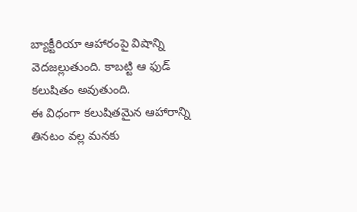బ్యాక్టీరియా ఆహారంపై విషాన్ని వెదజల్లుతుంది. కాబట్టి ఆ ఫుడ్ కలుషితం అవుతుంది.
ఈ విధంగా కలుషితమైన ఆహారాన్ని తినటం వల్ల మనకు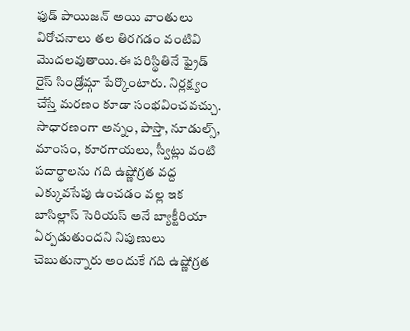ఫుడ్ పాయిజన్ అయి వాంతులు విరోచనాలు తల తిరగడం వంటివి మొదలవుతాయి.ఈ పరిస్థితినే ఫ్రైడ్ రైస్ సిండ్రోమ్గా పేర్కొంటారు. నిర్లక్ష్యం చేస్తే మరణం కూడా సంభవించవచ్చు. సాధారణంగా అన్నం, పాస్తా, నూడుల్స్, మాంసం, కూరగాయలు, స్వీట్లు వంటి పదార్థాలను గది ఉష్ణోగ్రత వద్ద ఎక్కువసేపు ఉంచడం వల్ల ఇక బాసిల్లాస్ సెరియస్ అనే బ్యాక్టీరియా ఏర్పడుతుందని నిపుణులు చెబుతున్నారు అందుకే గది ఉష్ణోగ్రత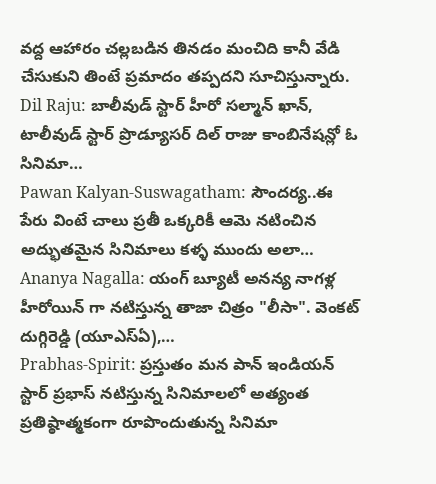వద్ద ఆహారం చల్లబడిన తినడం మంచిది కానీ వేడి చేసుకుని తింటే ప్రమాదం తప్పదని సూచిస్తున్నారు.
Dil Raju: బాలీవుడ్ స్టార్ హీరో సల్మాన్ ఖాన్, టాలీవుడ్ స్టార్ ప్రొడ్యూసర్ దిల్ రాజు కాంబినేషన్లో ఓ సినిమా…
Pawan Kalyan-Suswagatham: సౌందర్య..ఈ పేరు వింటే చాలు ప్రతీ ఒక్కరికీ ఆమె నటించిన అద్భుతమైన సినిమాలు కళ్ళ ముందు అలా…
Ananya Nagalla: యంగ్ బ్యూటీ అనన్య నాగళ్ల హీరోయిన్ గా నటిస్తున్న తాజా చిత్రం "లీసా". వెంకట్ దుగ్గిరెడ్డి (యూఎస్ఏ),…
Prabhas-Spirit: ప్రస్తుతం మన పాన్ ఇండియన్ స్టార్ ప్రభాస్ నటిస్తున్న సినిమాలలో అత్యంత ప్రతిష్ఠాత్మకంగా రూపొందుతున్న సినిమా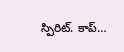స్పిరిట్. కాప్…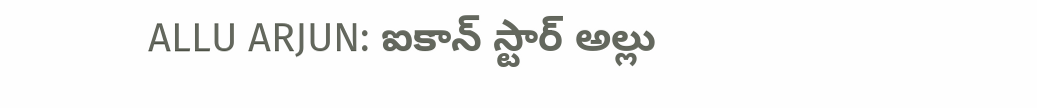ALLU ARJUN: ఐకాన్ స్టార్ అల్లు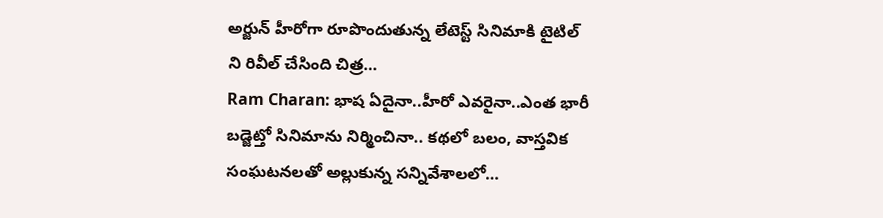అర్జున్ హీరోగా రూపొందుతున్న లేటెస్ట్ సినిమాకి టైటిల్ ని రివీల్ చేసింది చిత్ర…
Ram Charan: భాష ఏదైనా..హీరో ఎవరైనా..ఎంత భారీ బడ్జెట్తో సినిమాను నిర్మించినా.. కథలో బలం, వాస్తవిక సంఘటనలతో అల్లుకున్న సన్నివేశాలలో…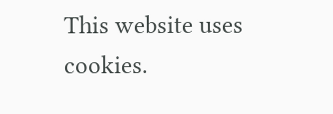This website uses cookies.